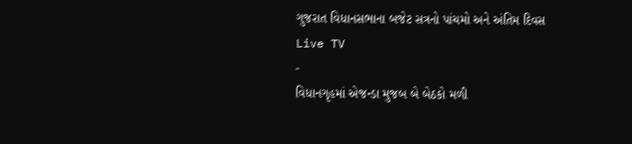ગુજરાત વિધાનસભાના બજેટ સત્રનો પાંચમો અને અંતિમ દિવસ
Live TV
-
વિધાનગૃહમાં એજન્ડા મુજબ બે બેઠકો મળી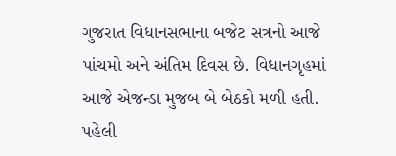ગુજરાત વિધાનસભાના બજેટ સત્રનો આજે પાંચમો અને અંતિમ દિવસ છે. વિધાનગૃહમાં આજે એજન્ડા મુજબ બે બેઠકો મળી હતી. પહેલી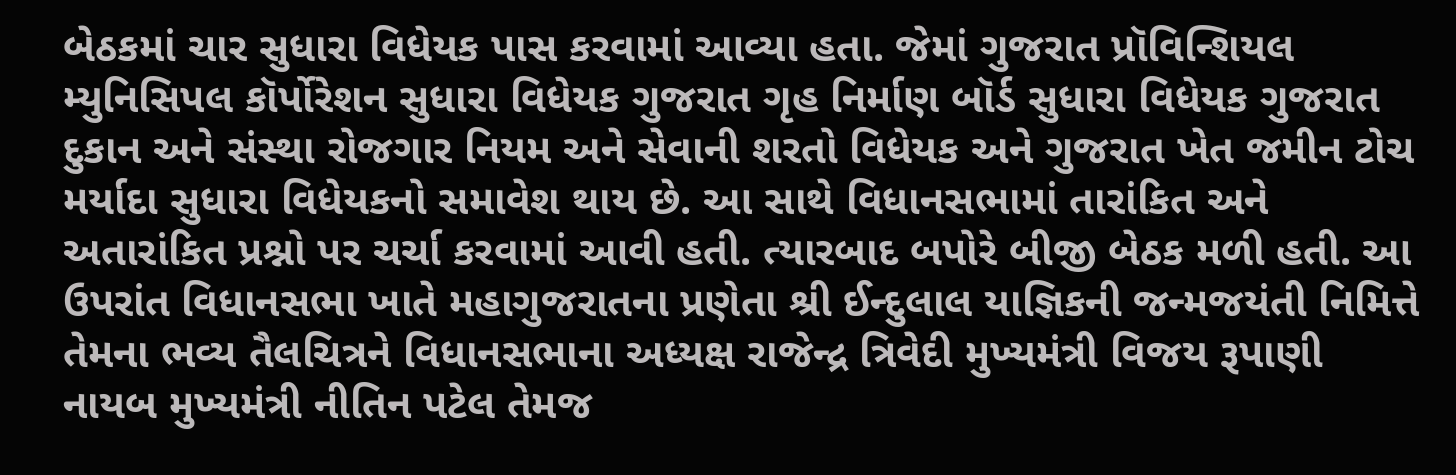બેઠકમાં ચાર સુધારા વિધેયક પાસ કરવામાં આવ્યા હતા. જેમાં ગુજરાત પ્રૉવિન્શિયલ મ્યુનિસિપલ કૉર્પોરેશન સુધારા વિધેયક ગુજરાત ગૃહ નિર્માણ બૉર્ડ સુધારા વિધેયક ગુજરાત દુકાન અને સંસ્થા રોજગાર નિયમ અને સેવાની શરતો વિધેયક અને ગુજરાત ખેત જમીન ટોચ મર્યાદા સુધારા વિધેયકનો સમાવેશ થાય છે. આ સાથે વિધાનસભામાં તારાંકિત અને અતારાંકિત પ્રશ્નો પર ચર્ચા કરવામાં આવી હતી. ત્યારબાદ બપોરે બીજી બેઠક મળી હતી. આ ઉપરાંત વિધાનસભા ખાતે મહાગુજરાતના પ્રણેતા શ્રી ઈન્દુલાલ યાજ્ઞિકની જન્મજયંતી નિમિત્તે તેમના ભવ્ય તૈલચિત્રને વિધાનસભાના અધ્યક્ષ રાજેન્દ્ર ત્રિવેદી મુખ્યમંત્રી વિજય રૂપાણી નાયબ મુખ્યમંત્રી નીતિન પટેલ તેમજ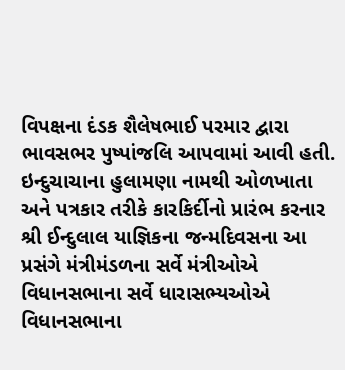વિપક્ષના દંડક શૈલેષભાઈ પરમાર દ્વારા ભાવસભર પુષ્પાંજલિ આપવામાં આવી હતી.
ઇન્દુચાચાના હુલામણા નામથી ઓળખાતા અને પત્રકાર તરીકે કારકિર્દીનો પ્રારંભ કરનાર શ્રી ઈન્દુલાલ યાજ્ઞિકના જન્મદિવસના આ પ્રસંગે મંત્રીમંડળના સર્વે મંત્રીઓએ વિધાનસભાના સર્વે ધારાસભ્યઓએ વિધાનસભાના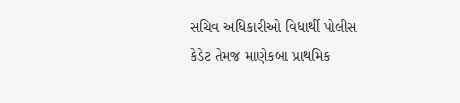સચિવ અધિકારીઓ વિધાર્થી પોલીસ કેડેટ તેમજ માણેકબા પ્રાથમિક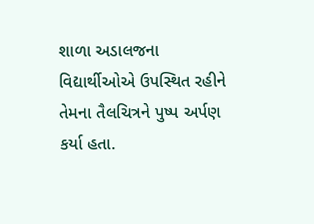શાળા અડાલજના વિદ્યાર્થીઓએ ઉપસ્થિત રહીને તેમના તૈલચિત્રને પુષ્પ અર્પણ કર્યા હતા.